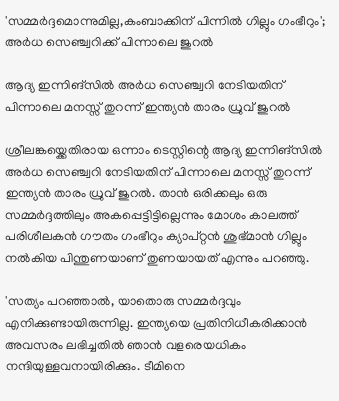'സമ്മർദ്ദമൊന്നുമില്ല,കംബാക്കിന് പിന്നിൽ ഗില്ലും ഗംഭീറും'; അർധ സെഞ്ച്വറിക്ക് പിന്നാലെ ജുറൽ

ആദ്യ ഇന്നിങ്സിൽ അർധ സെഞ്ച്വറി നേടിയതിന് പിന്നാലെ മനസ്സ് തുറന്ന് ഇന്ത്യൻ താരം ധ്രുവ് ജുറല്‍

ശ്രീലങ്കയ്ക്കെതിരായ ഒന്നാം ടെസ്റ്റിന്റെ ആദ്യ ഇന്നിങ്സിൽ അർധ സെഞ്ച്വറി നേടിയതിന് പിന്നാലെ മനസ്സ് തുറന്ന് ഇന്ത്യൻ താരം ധ്രുവ് ജുറല്‍. താന്‍ ഒരിക്കലും ഒരു സമ്മര്‍ദ്ദത്തിലും അകപ്പെട്ടിട്ടില്ലെന്നും മോശം കാലത്ത് പരിശീലകന്‍ ഗൗതം ഗംഭീറും ക്യാപ്റ്റന്‍ ശുഭ്മാന്‍ ഗില്ലും നൽകിയ പിന്തുണയാണ് തുണയായത് എന്നും പറഞ്ഞു.

'സത്യം പറഞ്ഞാല്‍, യാതൊരു സമ്മര്‍ദ്ദവും എനിക്കുണ്ടായിരുന്നില്ല. ഇന്ത്യയെ പ്രതിനിധീകരിക്കാന്‍ അവസരം ലഭിച്ചതില്‍ ഞാന്‍ വളരെയധികം നന്ദിയുള്ളവനായിരിക്കും. ടീമിനെ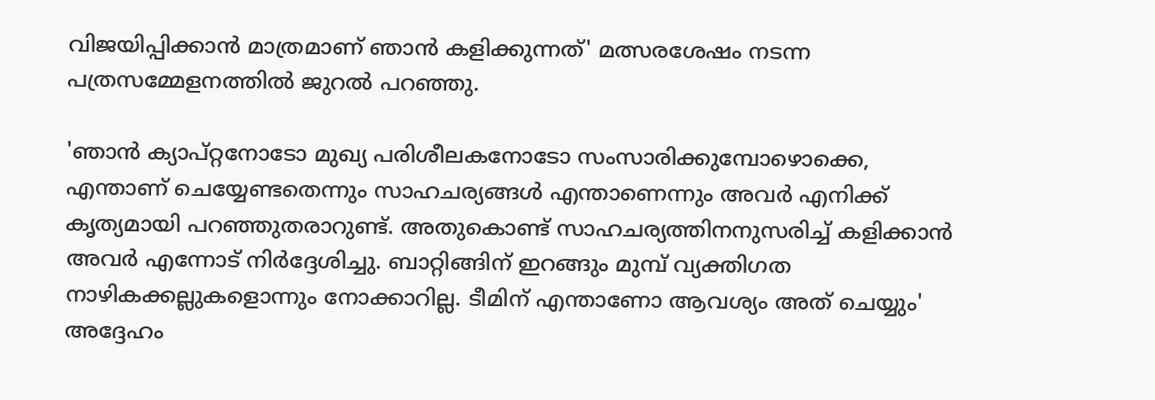വിജയിപ്പിക്കാന്‍ മാത്രമാണ് ഞാന്‍ കളിക്കുന്നത്' മത്സരശേഷം നടന്ന പത്രസമ്മേളനത്തില്‍ ജുറല്‍ പറഞ്ഞു.

'ഞാന്‍ ക്യാപ്റ്റനോടോ മുഖ്യ പരിശീലകനോടോ സംസാരിക്കുമ്പോഴൊക്കെ, എന്താണ് ചെയ്യേണ്ടതെന്നും സാഹചര്യങ്ങള്‍ എന്താണെന്നും അവര്‍ എനിക്ക് കൃത്യമായി പറഞ്ഞുതരാറുണ്ട്. അതുകൊണ്ട് സാഹചര്യത്തിനനുസരിച്ച് കളിക്കാന്‍ അവര്‍ എന്നോട് നിര്‍ദ്ദേശിച്ചു. ബാറ്റിങ്ങിന് ഇറങ്ങും മുമ്പ് വ്യക്തിഗത നാഴികക്കല്ലുകളൊന്നും നോക്കാറില്ല. ടീമിന് എന്താണോ ആവശ്യം അത് ചെയ്യും' അദ്ദേഹം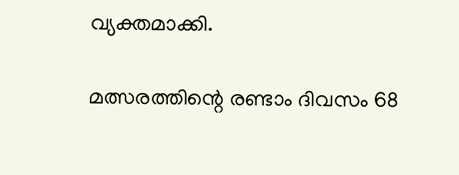വ്യക്തമാക്കി.

മത്സരത്തിന്റെ രണ്ടാം ദിവസം 68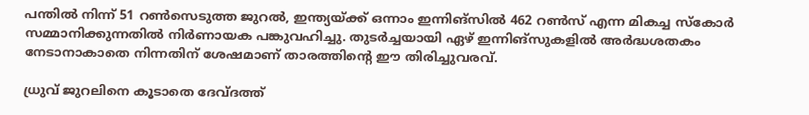പന്തില്‍ നിന്ന് 51 റണ്‍സെടുത്ത ജുറല്‍, ഇന്ത്യയ്ക്ക് ഒന്നാം ഇന്നിങ്സിൽ 462 റൺസ് എന്ന മികച്ച സ്കോർ സമ്മാനിക്കുന്നതിൽ നിർണായക പങ്കുവഹിച്ചു. തുടര്‍ച്ചയായി ഏഴ് ഇന്നിങ്‌സുകളില്‍ അര്‍ദ്ധശതകം നേടാനാകാതെ നിന്നതിന് ശേഷമാണ് താരത്തിന്റെ ഈ തിരിച്ചുവരവ്.

ധ്രുവ് ജുറലിനെ കൂടാതെ ദേവ്ദത്ത്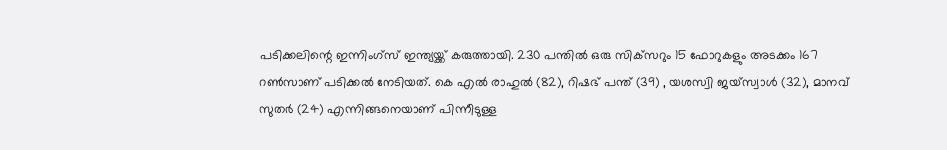പടിക്കലിന്റെ ഇന്നിംഗ്സ് ഇന്ത്യയ്ക്ക് കരുത്തായി. 230 പന്തിൽ ഒരു സിക്‌സറും 15 ഫോറുകളും അടക്കം 167 റൺസാണ് പടിക്കൽ നേടിയത്. കെ എല്‍ രാഹുല്‍ (82), റിഷഭ് പന്ത് (39) , യശസ്വി ജയ്‌സ്വാള്‍ (32), മാനവ് സുതര്‍ (24) എന്നിങ്ങനെയാണ് പിന്നീടുള്ള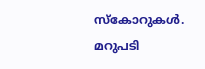സ്‌കോറുകൾ. മറുപടി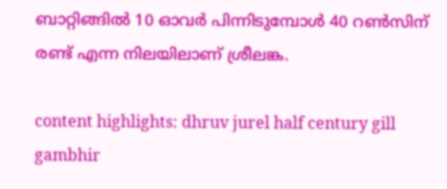ബാറ്റിങ്ങിൽ 10 ഓവർ പിന്നിടുമ്പോൾ 40 റൺസിന് രണ്ട് എന്ന നിലയിലാണ് ശ്രീലങ്ക.

content highlights: dhruv jurel half century gill gambhir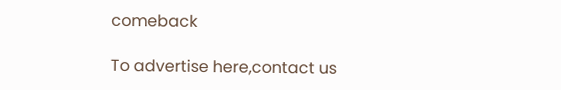comeback

To advertise here,contact us